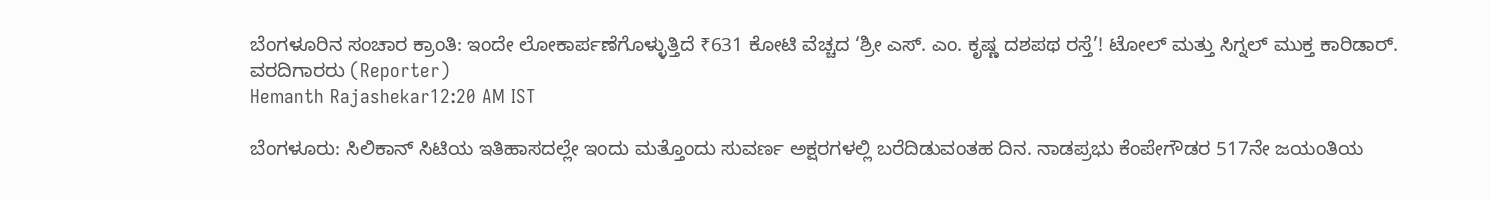ಬೆಂಗಳೂರಿನ ಸಂಚಾರ ಕ್ರಾಂತಿ: ಇಂದೇ ಲೋಕಾರ್ಪಣೆಗೊಳ್ಳುತ್ತಿದೆ ₹631 ಕೋಟಿ ವೆಚ್ಚದ ‘ಶ್ರೀ ಎಸ್. ಎಂ. ಕೃಷ್ಣ ದಶಪಥ ರಸ್ತೆ’! ಟೋಲ್ ಮತ್ತು ಸಿಗ್ನಲ್ ಮುಕ್ತ ಕಾರಿಡಾರ್.
ವರದಿಗಾರರು (Reporter)
Hemanth Rajashekar12:20 AM IST

ಬೆಂಗಳೂರು: ಸಿಲಿಕಾನ್ ಸಿಟಿಯ ಇತಿಹಾಸದಲ್ಲೇ ಇಂದು ಮತ್ತೊಂದು ಸುವರ್ಣ ಅಕ್ಷರಗಳಲ್ಲಿ ಬರೆದಿಡುವಂತಹ ದಿನ. ನಾಡಪ್ರಭು ಕೆಂಪೇಗೌಡರ 517ನೇ ಜಯಂತಿಯ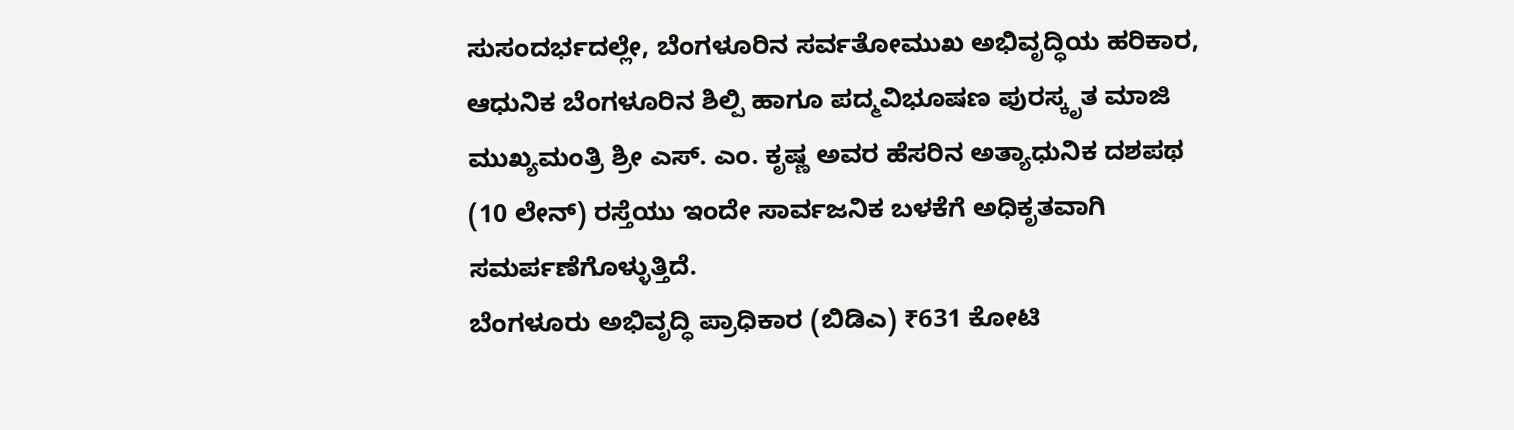ಸುಸಂದರ್ಭದಲ್ಲೇ, ಬೆಂಗಳೂರಿನ ಸರ್ವತೋಮುಖ ಅಭಿವೃದ್ಧಿಯ ಹರಿಕಾರ, ಆಧುನಿಕ ಬೆಂಗಳೂರಿನ ಶಿಲ್ಪಿ ಹಾಗೂ ಪದ್ಮವಿಭೂಷಣ ಪುರಸ್ಕೃತ ಮಾಜಿ ಮುಖ್ಯಮಂತ್ರಿ ಶ್ರೀ ಎಸ್. ಎಂ. ಕೃಷ್ಣ ಅವರ ಹೆಸರಿನ ಅತ್ಯಾಧುನಿಕ ದಶಪಥ (10 ಲೇನ್) ರಸ್ತೆಯು ಇಂದೇ ಸಾರ್ವಜನಿಕ ಬಳಕೆಗೆ ಅಧಿಕೃತವಾಗಿ ಸಮರ್ಪಣೆಗೊಳ್ಳುತ್ತಿದೆ.
ಬೆಂಗಳೂರು ಅಭಿವೃದ್ಧಿ ಪ್ರಾಧಿಕಾರ (ಬಿಡಿಎ) ₹631 ಕೋಟಿ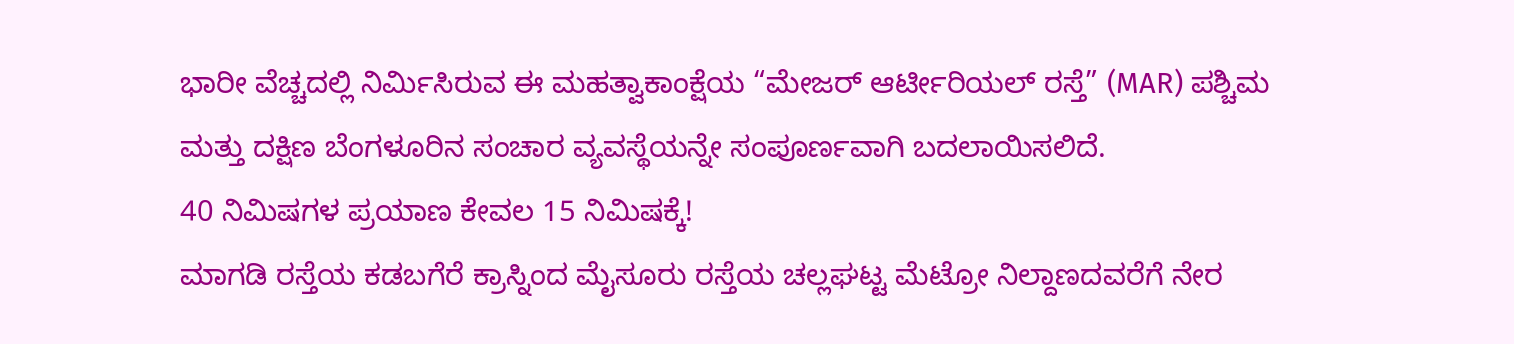ಭಾರೀ ವೆಚ್ಚದಲ್ಲಿ ನಿರ್ಮಿಸಿರುವ ಈ ಮಹತ್ವಾಕಾಂಕ್ಷೆಯ “ಮೇಜರ್ ಆರ್ಟೀರಿಯಲ್ ರಸ್ತೆ” (MAR) ಪಶ್ಚಿಮ ಮತ್ತು ದಕ್ಷಿಣ ಬೆಂಗಳೂರಿನ ಸಂಚಾರ ವ್ಯವಸ್ಥೆಯನ್ನೇ ಸಂಪೂರ್ಣವಾಗಿ ಬದಲಾಯಿಸಲಿದೆ.
40 ನಿಮಿಷಗಳ ಪ್ರಯಾಣ ಕೇವಲ 15 ನಿಮಿಷಕ್ಕೆ!
ಮಾಗಡಿ ರಸ್ತೆಯ ಕಡಬಗೆರೆ ಕ್ರಾಸ್ನಿಂದ ಮೈಸೂರು ರಸ್ತೆಯ ಚಲ್ಲಘಟ್ಟ ಮೆಟ್ರೋ ನಿಲ್ದಾಣದವರೆಗೆ ನೇರ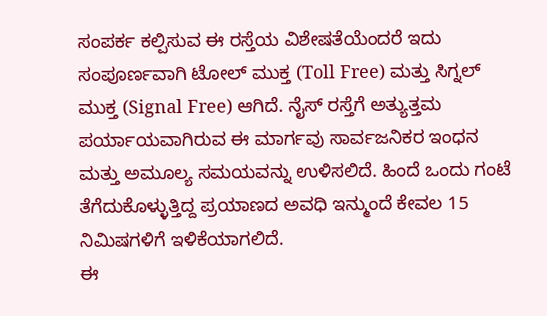ಸಂಪರ್ಕ ಕಲ್ಪಿಸುವ ಈ ರಸ್ತೆಯ ವಿಶೇಷತೆಯೆಂದರೆ ಇದು ಸಂಪೂರ್ಣವಾಗಿ ಟೋಲ್ ಮುಕ್ತ (Toll Free) ಮತ್ತು ಸಿಗ್ನಲ್ ಮುಕ್ತ (Signal Free) ಆಗಿದೆ. ನೈಸ್ ರಸ್ತೆಗೆ ಅತ್ಯುತ್ತಮ ಪರ್ಯಾಯವಾಗಿರುವ ಈ ಮಾರ್ಗವು ಸಾರ್ವಜನಿಕರ ಇಂಧನ ಮತ್ತು ಅಮೂಲ್ಯ ಸಮಯವನ್ನು ಉಳಿಸಲಿದೆ. ಹಿಂದೆ ಒಂದು ಗಂಟೆ ತೆಗೆದುಕೊಳ್ಳುತ್ತಿದ್ದ ಪ್ರಯಾಣದ ಅವಧಿ ಇನ್ಮುಂದೆ ಕೇವಲ 15 ನಿಮಿಷಗಳಿಗೆ ಇಳಿಕೆಯಾಗಲಿದೆ.
ಈ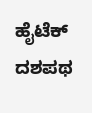ಹೈಟೆಕ್ ದಶಪಥ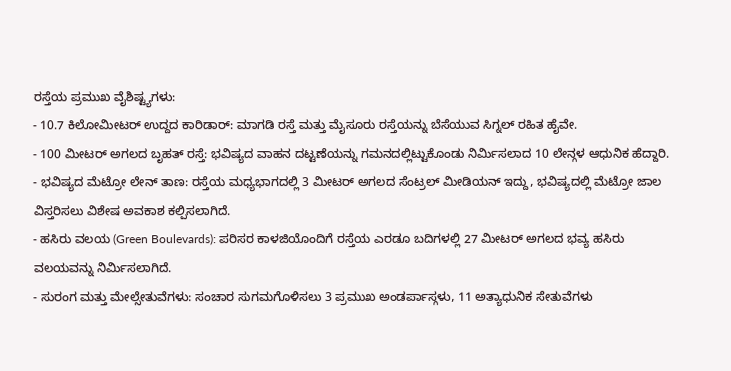ರಸ್ತೆಯ ಪ್ರಮುಖ ವೈಶಿಷ್ಟ್ಯಗಳು:
- 10.7 ಕಿಲೋಮೀಟರ್ ಉದ್ದದ ಕಾರಿಡಾರ್: ಮಾಗಡಿ ರಸ್ತೆ ಮತ್ತು ಮೈಸೂರು ರಸ್ತೆಯನ್ನು ಬೆಸೆಯುವ ಸಿಗ್ನಲ್ ರಹಿತ ಹೈವೇ.
- 100 ಮೀಟರ್ ಅಗಲದ ಬೃಹತ್ ರಸ್ತೆ: ಭವಿಷ್ಯದ ವಾಹನ ದಟ್ಟಣೆಯನ್ನು ಗಮನದಲ್ಲಿಟ್ಟುಕೊಂಡು ನಿರ್ಮಿಸಲಾದ 10 ಲೇನ್ಗಳ ಆಧುನಿಕ ಹೆದ್ದಾರಿ.
- ಭವಿಷ್ಯದ ಮೆಟ್ರೋ ಲೇನ್ ತಾಣ: ರಸ್ತೆಯ ಮಧ್ಯಭಾಗದಲ್ಲಿ 3 ಮೀಟರ್ ಅಗಲದ ಸೆಂಟ್ರಲ್ ಮೀಡಿಯನ್ ಇದ್ದು, ಭವಿಷ್ಯದಲ್ಲಿ ಮೆಟ್ರೋ ಜಾಲ ವಿಸ್ತರಿಸಲು ವಿಶೇಷ ಅವಕಾಶ ಕಲ್ಪಿಸಲಾಗಿದೆ.
- ಹಸಿರು ವಲಯ (Green Boulevards): ಪರಿಸರ ಕಾಳಜಿಯೊಂದಿಗೆ ರಸ್ತೆಯ ಎರಡೂ ಬದಿಗಳಲ್ಲಿ 27 ಮೀಟರ್ ಅಗಲದ ಭವ್ಯ ಹಸಿರು ವಲಯವನ್ನು ನಿರ್ಮಿಸಲಾಗಿದೆ.
- ಸುರಂಗ ಮತ್ತು ಮೇಲ್ಸೇತುವೆಗಳು: ಸಂಚಾರ ಸುಗಮಗೊಳಿಸಲು 3 ಪ್ರಮುಖ ಅಂಡರ್ಪಾಸ್ಗಳು, 11 ಅತ್ಯಾಧುನಿಕ ಸೇತುವೆಗಳು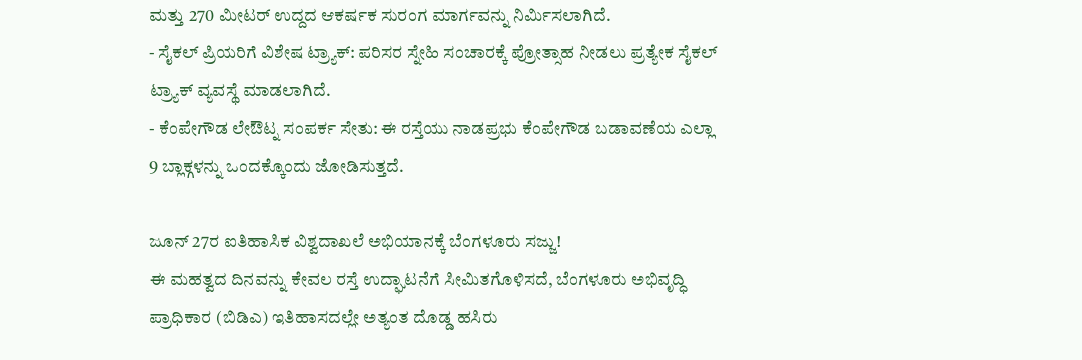ಮತ್ತು 270 ಮೀಟರ್ ಉದ್ದದ ಆಕರ್ಷಕ ಸುರಂಗ ಮಾರ್ಗವನ್ನು ನಿರ್ಮಿಸಲಾಗಿದೆ.
- ಸೈಕಲ್ ಪ್ರಿಯರಿಗೆ ವಿಶೇಷ ಟ್ರ್ಯಾಕ್: ಪರಿಸರ ಸ್ನೇಹಿ ಸಂಚಾರಕ್ಕೆ ಪ್ರೋತ್ಸಾಹ ನೀಡಲು ಪ್ರತ್ಯೇಕ ಸೈಕಲ್ ಟ್ರ್ಯಾಕ್ ವ್ಯವಸ್ಥೆ ಮಾಡಲಾಗಿದೆ.
- ಕೆಂಪೇಗೌಡ ಲೇಔಟ್ನ ಸಂಪರ್ಕ ಸೇತು: ಈ ರಸ್ತೆಯು ನಾಡಪ್ರಭು ಕೆಂಪೇಗೌಡ ಬಡಾವಣೆಯ ಎಲ್ಲಾ 9 ಬ್ಲಾಕ್ಗಳನ್ನು ಒಂದಕ್ಕೊಂದು ಜೋಡಿಸುತ್ತದೆ.

ಜೂನ್ 27ರ ಐತಿಹಾಸಿಕ ವಿಶ್ವದಾಖಲೆ ಅಭಿಯಾನಕ್ಕೆ ಬೆಂಗಳೂರು ಸಜ್ಜು!
ಈ ಮಹತ್ವದ ದಿನವನ್ನು ಕೇವಲ ರಸ್ತೆ ಉದ್ಘಾಟನೆಗೆ ಸೀಮಿತಗೊಳಿಸದೆ, ಬೆಂಗಳೂರು ಅಭಿವೃದ್ಧಿ ಪ್ರಾಧಿಕಾರ (ಬಿಡಿಎ) ಇತಿಹಾಸದಲ್ಲೇ ಅತ್ಯಂತ ದೊಡ್ಡ ಹಸಿರು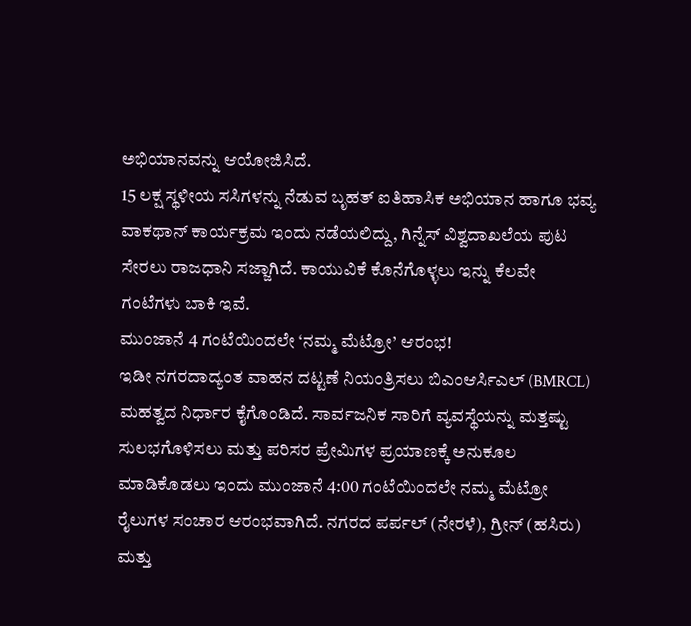ಅಭಿಯಾನವನ್ನು ಆಯೋಜಿಸಿದೆ.
15 ಲಕ್ಷ ಸ್ಥಳೀಯ ಸಸಿಗಳನ್ನು ನೆಡುವ ಬೃಹತ್ ಐತಿಹಾಸಿಕ ಅಭಿಯಾನ ಹಾಗೂ ಭವ್ಯ ವಾಕಥಾನ್ ಕಾರ್ಯಕ್ರಮ ಇಂದು ನಡೆಯಲಿದ್ದು, ಗಿನ್ನೆಸ್ ವಿಶ್ವದಾಖಲೆಯ ಪುಟ ಸೇರಲು ರಾಜಧಾನಿ ಸಜ್ಜಾಗಿದೆ. ಕಾಯುವಿಕೆ ಕೊನೆಗೊಳ್ಳಲು ಇನ್ನು ಕೆಲವೇ ಗಂಟೆಗಳು ಬಾಕಿ ಇವೆ.
ಮುಂಜಾನೆ 4 ಗಂಟೆಯಿಂದಲೇ ‘ನಮ್ಮ ಮೆಟ್ರೋ’ ಆರಂಭ!
ಇಡೀ ನಗರದಾದ್ಯಂತ ವಾಹನ ದಟ್ಟಣೆ ನಿಯಂತ್ರಿಸಲು ಬಿಎಂಆರ್ಸಿಎಲ್ (BMRCL) ಮಹತ್ವದ ನಿರ್ಧಾರ ಕೈಗೊಂಡಿದೆ. ಸಾರ್ವಜನಿಕ ಸಾರಿಗೆ ವ್ಯವಸ್ಥೆಯನ್ನು ಮತ್ತಷ್ಟು ಸುಲಭಗೊಳಿಸಲು ಮತ್ತು ಪರಿಸರ ಪ್ರೇಮಿಗಳ ಪ್ರಯಾಣಕ್ಕೆ ಅನುಕೂಲ ಮಾಡಿಕೊಡಲು ಇಂದು ಮುಂಜಾನೆ 4:00 ಗಂಟೆಯಿಂದಲೇ ನಮ್ಮ ಮೆಟ್ರೋ ರೈಲುಗಳ ಸಂಚಾರ ಆರಂಭವಾಗಿದೆ. ನಗರದ ಪರ್ಪಲ್ (ನೇರಳೆ), ಗ್ರೀನ್ (ಹಸಿರು) ಮತ್ತು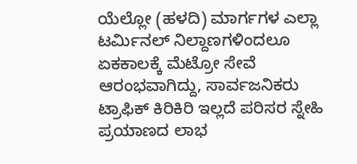ಯೆಲ್ಲೋ (ಹಳದಿ) ಮಾರ್ಗಗಳ ಎಲ್ಲಾ ಟರ್ಮಿನಲ್ ನಿಲ್ದಾಣಗಳಿಂದಲೂ ಏಕಕಾಲಕ್ಕೆ ಮೆಟ್ರೋ ಸೇವೆ ಆರಂಭವಾಗಿದ್ದು, ಸಾರ್ವಜನಿಕರು ಟ್ರಾಫಿಕ್ ಕಿರಿಕಿರಿ ಇಲ್ಲದೆ ಪರಿಸರ ಸ್ನೇಹಿ ಪ್ರಯಾಣದ ಲಾಭ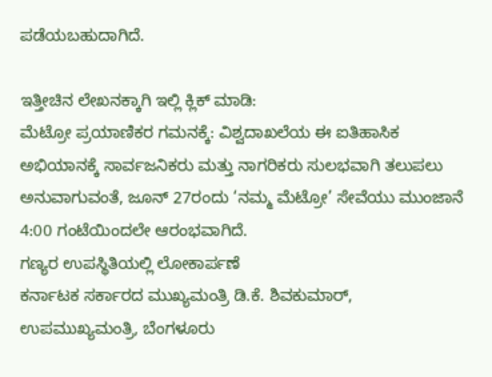ಪಡೆಯಬಹುದಾಗಿದೆ.

ಇತ್ತೀಚಿನ ಲೇಖನಕ್ಕಾಗಿ ಇಲ್ಲಿ ಕ್ಲಿಕ್ ಮಾಡಿ:
ಮೆಟ್ರೋ ಪ್ರಯಾಣಿಕರ ಗಮನಕ್ಕೆ: ವಿಶ್ವದಾಖಲೆಯ ಈ ಐತಿಹಾಸಿಕ ಅಭಿಯಾನಕ್ಕೆ ಸಾರ್ವಜನಿಕರು ಮತ್ತು ನಾಗರಿಕರು ಸುಲಭವಾಗಿ ತಲುಪಲು ಅನುವಾಗುವಂತೆ, ಜೂನ್ 27ರಂದು ‘ನಮ್ಮ ಮೆಟ್ರೋ’ ಸೇವೆಯು ಮುಂಜಾನೆ 4:00 ಗಂಟೆಯಿಂದಲೇ ಆರಂಭವಾಗಿದೆ.
ಗಣ್ಯರ ಉಪಸ್ಥಿತಿಯಲ್ಲಿ ಲೋಕಾರ್ಪಣೆ
ಕರ್ನಾಟಕ ಸರ್ಕಾರದ ಮುಖ್ಯಮಂತ್ರಿ ಡಿ.ಕೆ. ಶಿವಕುಮಾರ್, ಉಪಮುಖ್ಯಮಂತ್ರಿ, ಬೆಂಗಳೂರು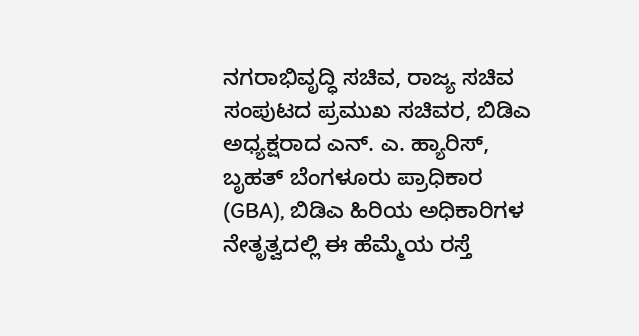ನಗರಾಭಿವೃದ್ಧಿ ಸಚಿವ, ರಾಜ್ಯ ಸಚಿವ ಸಂಪುಟದ ಪ್ರಮುಖ ಸಚಿವರ, ಬಿಡಿಎ ಅಧ್ಯಕ್ಷರಾದ ಎನ್. ಎ. ಹ್ಯಾರಿಸ್, ಬೃಹತ್ ಬೆಂಗಳೂರು ಪ್ರಾಧಿಕಾರ (GBA), ಬಿಡಿಎ ಹಿರಿಯ ಅಧಿಕಾರಿಗಳ ನೇತೃತ್ವದಲ್ಲಿ ಈ ಹೆಮ್ಮೆಯ ರಸ್ತೆ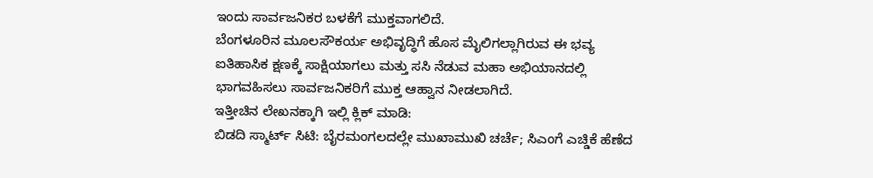ಇಂದು ಸಾರ್ವಜನಿಕರ ಬಳಕೆಗೆ ಮುಕ್ತವಾಗಲಿದೆ.
ಬೆಂಗಳೂರಿನ ಮೂಲಸೌಕರ್ಯ ಅಭಿವೃದ್ಧಿಗೆ ಹೊಸ ಮೈಲಿಗಲ್ಲಾಗಿರುವ ಈ ಭವ್ಯ ಐತಿಹಾಸಿಕ ಕ್ಷಣಕ್ಕೆ ಸಾಕ್ಷಿಯಾಗಲು ಮತ್ತು ಸಸಿ ನೆಡುವ ಮಹಾ ಅಭಿಯಾನದಲ್ಲಿ ಭಾಗವಹಿಸಲು ಸಾರ್ವಜನಿಕರಿಗೆ ಮುಕ್ತ ಆಹ್ವಾನ ನೀಡಲಾಗಿದೆ.
ಇತ್ತೀಚಿನ ಲೇಖನಕ್ಕಾಗಿ ಇಲ್ಲಿ ಕ್ಲಿಕ್ ಮಾಡಿ:
ಬಿಡದಿ ಸ್ಮಾರ್ಟ್ ಸಿಟಿ: ಬೈರಮಂಗಲದಲ್ಲೇ ಮುಖಾಮುಖಿ ಚರ್ಚೆ; ಸಿಎಂಗೆ ಎಚ್ಡಿಕೆ ಹೆಣೆದ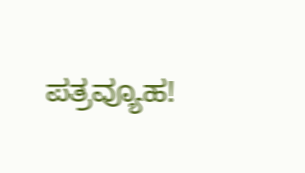ಪತ್ರವ್ಯೂಹ!